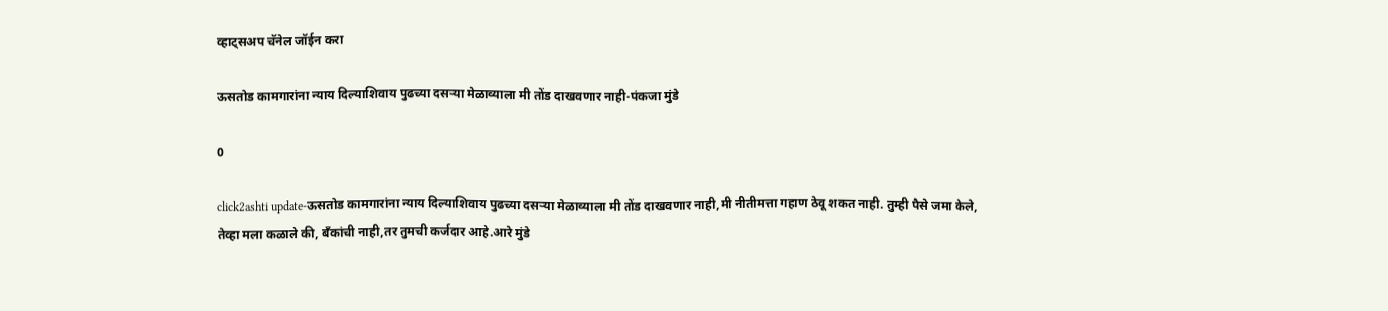व्हाट्सअप चॅनेल जॉईन करा

ऊसतोड कामगारांना न्याय दिल्याशिवाय पुढच्या दसऱ्या मेळाव्याला मी तोंड दाखवणार नाही-पंकजा मुंडे

0

click2ashti update-ऊसतोड कामगारांना न्याय दिल्याशिवाय पुढच्या दसऱ्या मेळाव्याला मी तोंड दाखवणार नाही,मी नीतीमत्ता गहाण ठेवू शकत नाही. तुम्ही पैसे जमा केले, तेव्हा मला कळाले की, बँकांची नाही,तर तुमची कर्जदार आहे.आरे मुंडे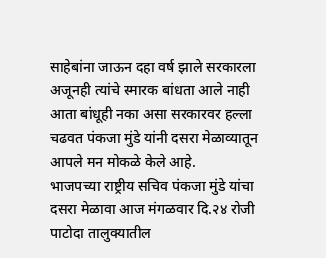साहेबांना जाऊन दहा वर्ष झाले सरकारला अजूनही त्यांचे स्मारक बांधता आले नाही आता बांधूही नका असा सरकारवर हल्ला चढवत पंकजा मुंडे यांनी दसरा मेळाव्यातून आपले मन मोकळे केले आहे.
भाजपच्या राष्ट्रीय सचिव पंकजा मुंडे यांचा दसरा मेळावा आज मंगळवार दि.२४ रोजी पाटोदा तालुक्यातील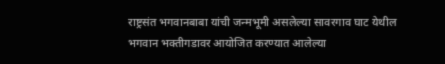राष्ट्रसंत भगवानबाबा यांची जन्मभूमी असलेल्या सावरगाव घाट येथील भगवान भक्तीगडावर आयोजित करण्यात आलेल्या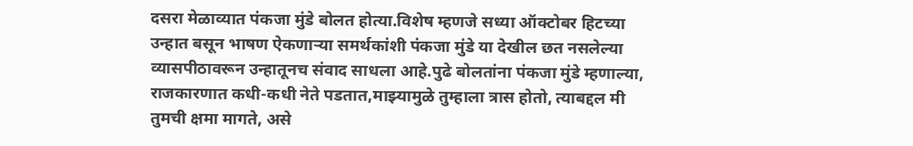दसरा मेळाव्यात पंकजा मुंडे बोलत होत्या.विशेष म्हणजे सध्या ऑक्टोबर हिटच्या उन्हात बसून भाषण ऐकणाऱ्या समर्थकांशी पंकजा मुंडे या देखील छत नसलेल्या व्यासपीठावरून उन्हातूनच संवाद साधला आहे.पुढे बोलतांना पंकजा मुंडे म्हणाल्या,
राजकारणात कधी-कधी नेते पडतात,माझ्यामुळे तुम्हाला त्रास होतो, त्याबद्दल मी तुमची क्षमा मागते, असे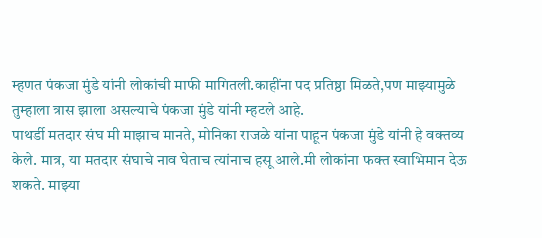म्हणत पंकजा मुंडे यांनी लोकांची माफी मागितली.काहींना पद प्रतिष्ठा मिळते,पण माझ्यामुळे तुम्हाला त्रास झाला असल्याचे पंकजा मुंडे यांनी म्हटले आहे.
पाथर्डी मतदार संघ मी माझाच मानते, मोनिका राजळे यांना पाहून पंकजा मुंडे यांनी हे वक्तव्य केले. मात्र, या मतदार संघाचे नाव घेताच त्यांनाच हसू आले.मी लोकांना फक्त स्वाभिमान देऊ शकते. माझ्या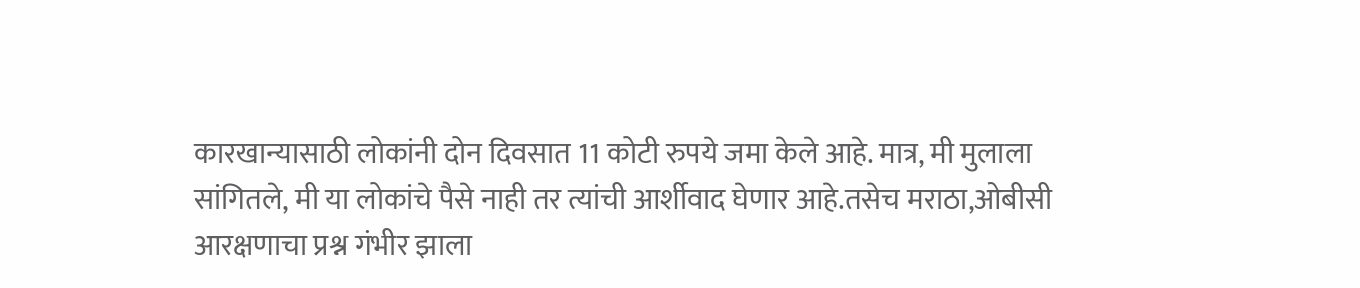कारखान्यासाठी लोकांनी दोन दिवसात 11 कोटी रुपये जमा केले आहे. मात्र, मी मुलाला सांगितले, मी या लोकांचे पैसे नाही तर त्यांची आर्शीवाद घेणार आहे.तसेच मराठा,ओबीसी आरक्षणाचा प्रश्न गंभीर झाला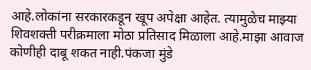आहे.लोकांना सरकारकडून खूप अपेक्षा आहेत. त्यामुळेच माझ्या शिवशक्ती परीक्रमाला मोठा प्रतिसाद मिळाला आहे.माझा आवाज कोणीही दाबू शकत नाही.पंकजा मुंडे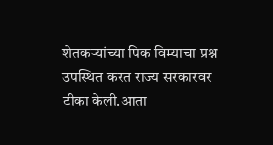शेतकऱ्यांच्या पिक विम्याचा प्रश्न उपस्थित करत राज्य सरकारवर टीका केली.आता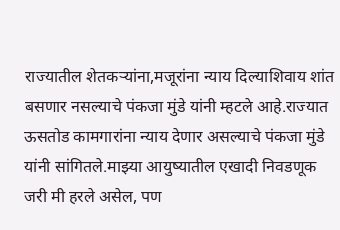राज्यातील शेतकऱ्यांना,मजूरांना न्याय दिल्याशिवाय शांत बसणार नसल्याचे पंकजा मुंडे यांनी म्हटले आहे.राज्यात ऊसतोड कामगारांना न्याय देणार असल्याचे पंकजा मुंडे यांनी सांगितले.माझ्या आयुष्यातील एखादी निवडणूक जरी मी हरले असेल, पण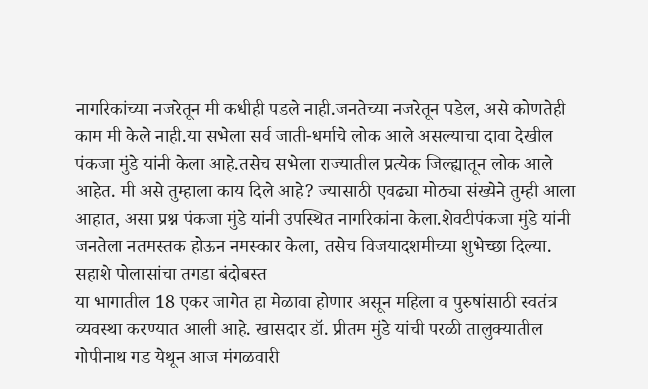नागरिकांच्या नजरेतून मी कधीही पडले नाही.जनतेच्या नजरेतून पडेल, असे कोणतेही काम मी केले नाही.या सभेला सर्व जाती-धर्माचे लोक आले असल्याचा दावा देखील पंकजा मुंडे यांनी केला आहे.तसेच सभेला राज्यातील प्रत्येक जिल्ह्यातून लोक आले आहेत. मी असे तुम्हाला काय दिले आहे? ज्यासाठी एवढ्या मोठ्या संख्येने तुम्ही आला आहात, असा प्रश्न पंकजा मुंडे यांनी उपस्थित नागरिकांना केला.शेवटीपंकजा मुंडे यांनी जनतेला नतमस्तक होऊन नमस्कार केला, तसेच विजयादशमीच्या शुभेच्छा दिल्या.
सहाशे पोलासांचा तगडा बंदोबस्त
या भागातील 18 एकर जागेत हा मेळावा होणार असून महिला व पुरुषांसाठी स्वतंत्र व्यवस्था करण्यात आली आहे. खासदार डॉ. प्रीतम मुंडे यांची परळी तालुक्यातील गोपीनाथ गड येथून आज मंगळवारी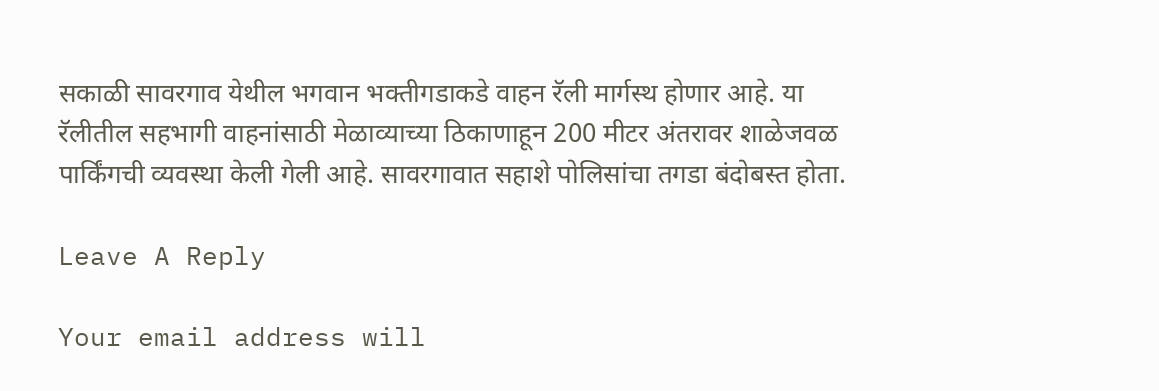सकाळी सावरगाव येथील भगवान भक्तीगडाकडे वाहन रॅली मार्गस्थ होणार आहे. या रॅलीतील सहभागी वाहनांसाठी मेळाव्याच्या ठिकाणाहून 200 मीटर अंतरावर शाळेजवळ पार्किंगची व्यवस्था केली गेली आहे. सावरगावात सहाशे पोलिसांचा तगडा बंदोबस्त होता.

Leave A Reply

Your email address will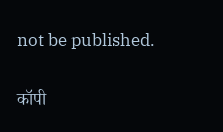not be published.

कॉपी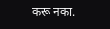करू नका.